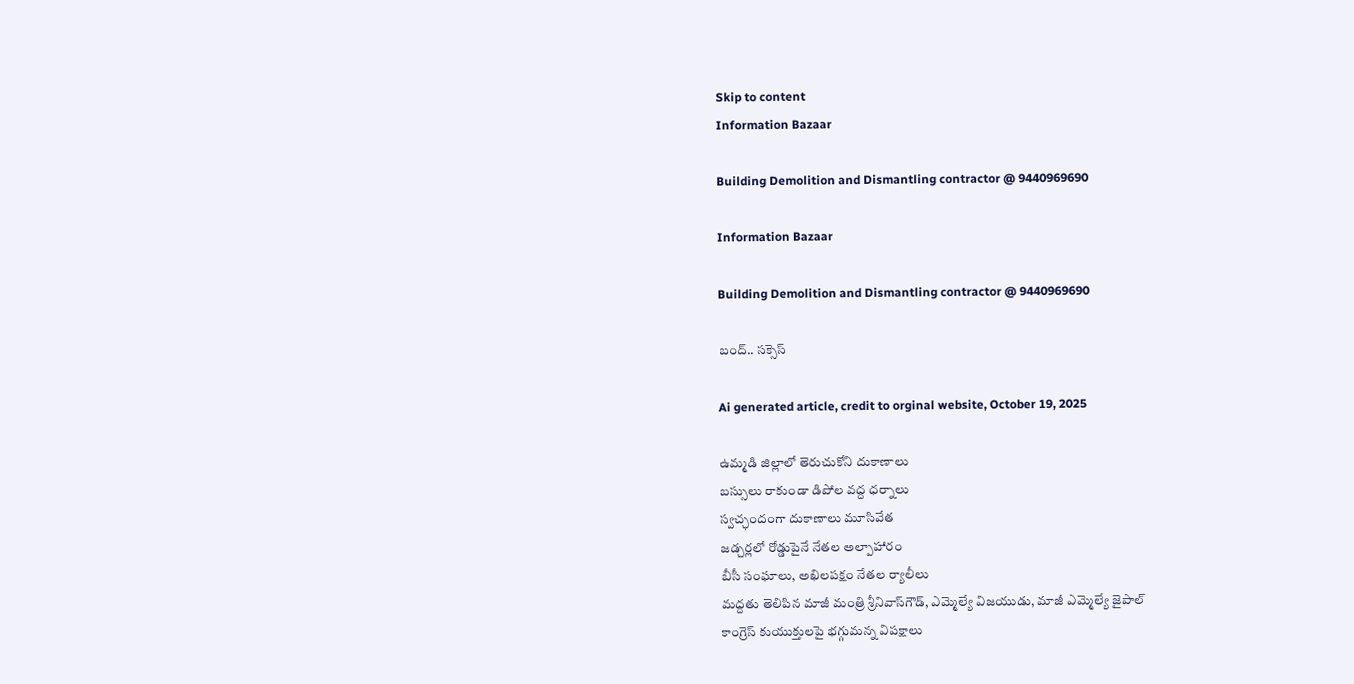Skip to content
Information Bazaar

Building Demolition and Dismantling contractor @ 9440969690

Information Bazaar

Building Demolition and Dismantling contractor @ 9440969690

బంద్‌.. సక్సెస్‌

Ai generated article, credit to orginal website, October 19, 2025

ఉమ్మడి జిల్లాలో తెరుచుకోని దుకాణాలు
బస్సులు రాకుండా డిపోల వద్ద ధర్నాలు
స్వచ్ఛందంగా దుకాణాలు మూసివేత
జడ్చర్లలో రోడ్డుపైనే నేతల అల్పాహారం
బీసీ సంఘాలు, అఖిలపక్షం నేతల ర్యాలీలు
మద్దతు తెలిపిన మాజీ మంత్రి శ్రీనివాస్‌గౌడ్‌, ఎమ్మెల్యే విజయుడు, మాజీ ఎమ్మెల్యే జైపాల్‌
కాంగ్రెస్‌ కుయుక్తులపై భగ్గుమన్న విపక్షాలు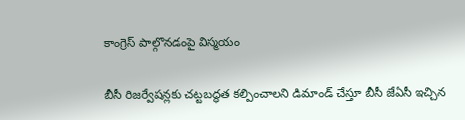కాంగ్రెస్‌ పాల్గొనడంపై విస్మయం

బీసీ రిజర్వేషన్లకు చట్టబద్ధత కల్పించాలని డిమాండ్‌ చేస్తూ బీసీ జేఏసీ ఇచ్చిన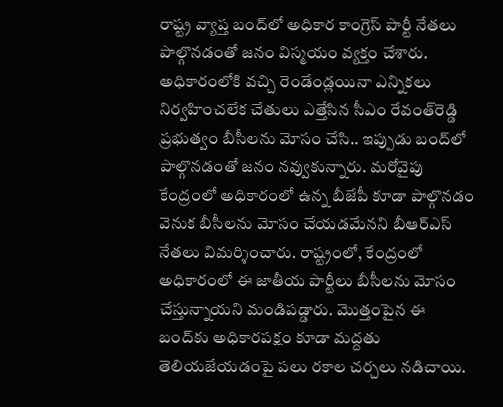రాష్ట్ర వ్యాప్త బంద్‌లో అధికార కాంగ్రెస్‌ పార్టీ నేతలు పాల్గొనడంతో జనం విస్మయం వ్యక్తం చేశారు. అధికారంలోకి వచ్చి రెండేండ్లయినా ఎన్నికలు నిర్వహించలేక చేతులు ఎత్తేసిన సీఎం రేవంత్‌రెడ్డి ప్రభుత్వం బీసీలను మోసం చేసి.. ఇప్పుడు బంద్‌లో పాల్గొనడంతో జనం నవ్వుకున్నారు. మరోవైపు కేంద్రంలో అధికారంలో ఉన్న బీజేపీ కూడా పాల్గొనడం వెనుక బీసీలను మోసం చేయడమేనని బీఆర్‌ఎస్‌ నేతలు విమర్శించారు. రాష్ట్రంలో, కేంద్రంలో అధికారంలో ఈ జాతీయ పార్టీలు బీసీలను మోసం చేస్తున్నాయని మండిపడ్డారు. మొత్తంపైన ఈ బంద్‌కు అధికారపక్షం కూడా మద్దతు తెలియజేయడంపై పలు రకాల చర్చలు నడిచాయి.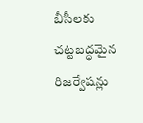బీసీలకు చట్టబద్ధమైన రిజర్వేషన్లు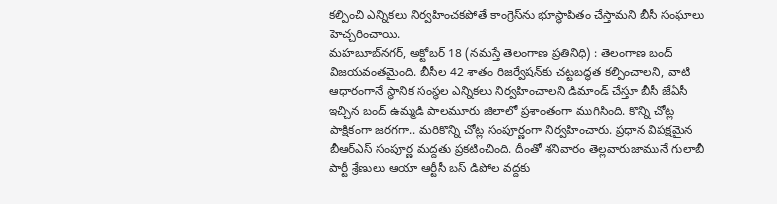కల్పించి ఎన్నికలు నిర్వహించకపోతే కాంగ్రెస్‌ను భూస్థాపితం చేస్తామని బీసీ సంఘాలు హెచ్చరించాయి.
మహబూబ్‌నగర్‌, అక్టోబర్‌ 18 (నమస్తే తెలంగాణ ప్రతినిధి) : తెలంగాణ బంద్‌ విజయవంతమైంది. బీసీల 42 శాతం రిజర్వేషన్‌కు చట్టబద్ధత కల్పించాలని, వాటి ఆధారంగానే స్థానిక సంస్థల ఎన్నికలు నిర్వహించాలని డిమాండ్‌ చేస్తూ బీసీ జేఏసీ ఇచ్చిన బంద్‌ ఉమ్మడి పాలమూరు జిలాలో ప్రశాంతంగా ముగిసింది. కొన్ని చోట్ల పాక్షికంగా జరగగా.. మరికొన్ని చోట్ల సంపూర్ణంగా నిర్వహించారు. ప్రధాన విపక్షమైన బీఆర్‌ఎస్‌ సంపూర్ణ మద్దతు ప్రకటించింది. దీంతో శనివారం తెల్లవారుజామునే గులాబీ పార్టీ శ్రేణులు ఆయా ఆర్టీసీ బస్‌ డిపోల వద్దకు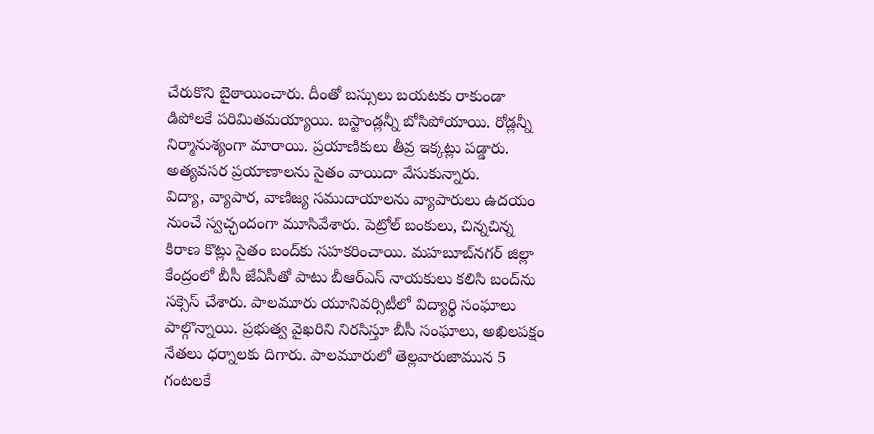చేరుకొని బైఠాయించారు. దీంతో బస్సులు బయటకు రాకుండా డిపోలకే పరిమితమయ్యాయి. బస్టాండ్లన్నీ బోసిపోయాయి. రోడ్లన్నీ నిర్మానుశ్యంగా మారాయి. ప్రయాణికులు తీవ్ర ఇక్కట్లు పడ్డారు. అత్యవసర ప్రయాణాలను సైతం వాయిదా వేసుకున్నారు.
విద్యా, వ్యాపార, వాణిజ్య సముదాయాలను వ్యాపారులు ఉదయం నుంచే స్వచ్ఛందంగా మూసివేశారు. పెట్రోల్‌ బంకులు, చిన్నచిన్న కిరాణ కొట్లు సైతం బంద్‌కు సహకరించాయి. మహబూబ్‌నగర్‌ జిల్లా కేంద్రంలో బీసీ జేఏసీతో పాటు బీఆర్‌ఎస్‌ నాయకులు కలిసి బంద్‌ను సక్సెస్‌ చేశారు. పాలమూరు యూనివర్సిటీలో విద్యార్థి సంఘాలు పాల్గొన్నాయి. ప్రభుత్వ వైఖరిని నిరసిస్తూ బీసీ సంఘాలు, అఖిలపక్షం నేతలు ధర్నాలకు దిగారు. పాలమూరులో తెల్లవారుజామున 5 గంటలకే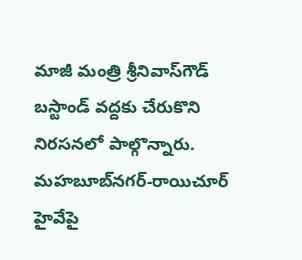మాజీ మంత్రి శ్రీనివాస్‌గౌడ్‌ బస్టాండ్‌ వద్దకు చేరుకొని నిరసనలో పాల్గొన్నారు. మహబూబ్‌నగర్‌-రాయిచూర్‌ హైవేపై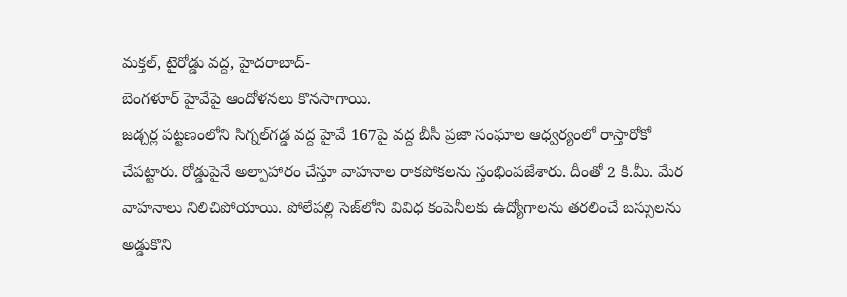మక్తల్‌, టైరోడ్డు వద్ద, హైదరాబాద్‌-
బెంగళూర్‌ హైవేపై ఆందోళనలు కొనసాగాయి.
జడ్చర్ల పట్టణంలోని సిగ్నల్‌గడ్డ వద్ద హైవే 167పై వద్ద బీసీ ప్రజా సంఘాల ఆధ్వర్యంలో రాస్తారోకో చేపట్టారు. రోడ్డుపైనే అల్పాహారం చేస్తూ వాహనాల రాకపోకలను స్తంభింపజేశారు. దీంతో 2 కి.మీ. మేర వాహనాలు నిలిచిపోయాయి. పోలేపల్లి సెజ్‌లోని వివిధ కంపెనీలకు ఉద్యోగాలను తరలించే బస్సులను అడ్డుకొని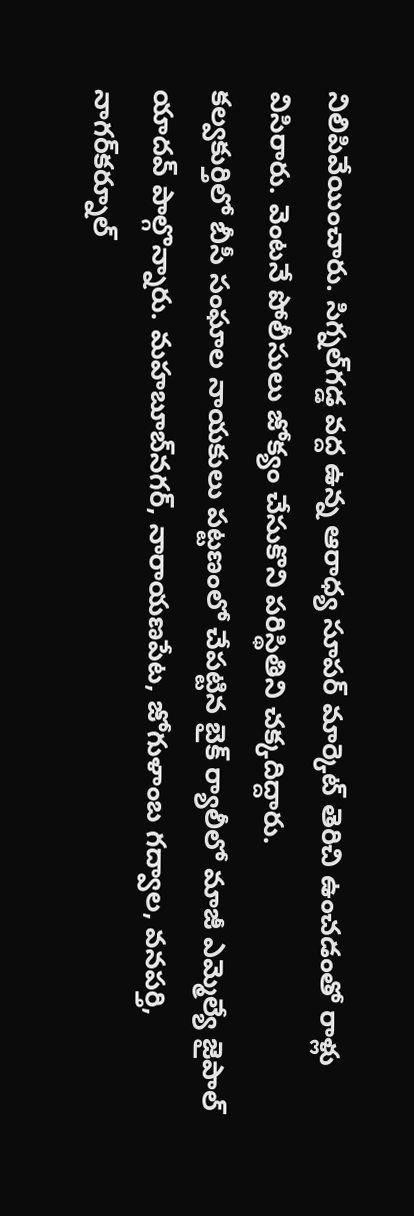నిలిపివేయించారు. సిగ్నల్‌గడ్డ వద్ద ఉన్న ఆరాధ్య సూపర్‌ మార్కెట్‌ తెరిచి ఉంచడంతో రాళ్లు విసిరారు. వెంటనే పోలీసులు జోక్యం చేసుకొని పరిస్థితిని చక్కదిద్దారు.
కల్వకుర్తిలో బీసీ సంఘాల నాయకులు పట్టణంలో చేపట్టిన బైక్‌ ర్యాలీలో మాజీ ఎమ్మెల్యే జైపాల్‌ యాదవ్‌ పాల్గొన్నారు. మహబూబ్‌నగర్‌, నారాయణపేట, జోగుళాంబ గద్వాల, వనపర్తి, నాగర్‌కర్నూల్‌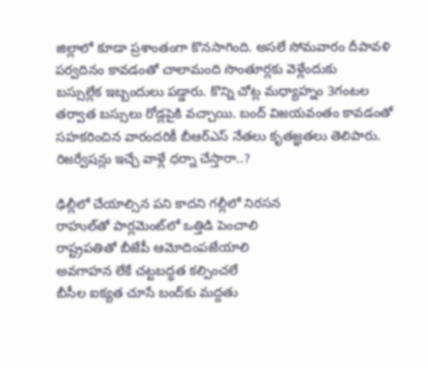జిల్లాలో కూడా ప్రశాంతంగా కొనసాగింది. అసలే సోమవారం దీపావళి పర్వదినం కావడంతో చాలామంది సొంతూర్లకు వెళ్లేందుకు
బస్సుల్లేక ఇబ్బందులు పడ్డారు. కొన్ని చోట్ల మధ్యాహ్నం 3గంటల తర్వాత బస్సులు రోడ్లపైకి వచ్చాయి. బంద్‌ విజయవంతం కావడంతో సహకరించిన వారందరికీ బీఆర్‌ఎస్‌ నేతలు కృతజ్ఞతలు తెలిపారు.
రిజర్వేషన్లు ఇచ్చే వాళ్లే ధర్నా చేస్తారా..?

ఢిల్లీలో చేయాల్సిన పని కాదని గల్లీలో నిరసన
రాహుల్‌తో పార్లమెంట్‌లో ఒత్తిడి పెంచాలి
రాష్ట్రపతితో బీజేపీ ఆమోదింపజేయాలి
అవగాహన లేకే చట్టబద్ధత కల్పించలే
బీసీల ఐక్యత చూసే బంద్‌కు మద్దతు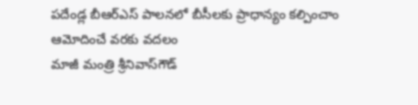పదేండ్ల బీఆర్‌ఎస్‌ పాలనలో బీసీలకు ప్రాధాన్యం కల్పించాం
ఆమోదించే వరకు వదలం
మాజీ మంత్రి శ్రీనివాస్‌గౌడ్‌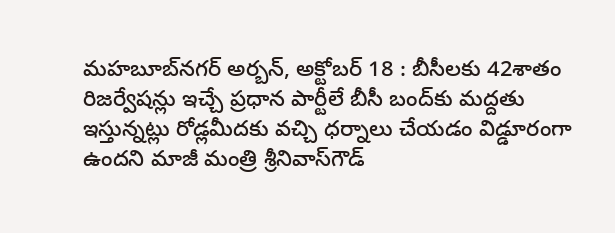మహబూబ్‌నగర్‌ అర్బన్‌, అక్టోబర్‌ 18 : బీసీలకు 42శాతం రిజర్వేషన్లు ఇచ్చే ప్రధాన పార్టీలే బీసీ బంద్‌కు మద్దతు ఇస్తున్నట్లు రోడ్లమీదకు వచ్చి ధర్నాలు చేయడం విడ్డూరంగా ఉందని మాజీ మంత్రి శ్రీనివాస్‌గౌడ్‌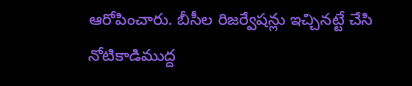ఆరోపించారు. బీసీల రిజర్వేషన్లు ఇచ్చినట్టే చేసి నోటికాడిముద్ద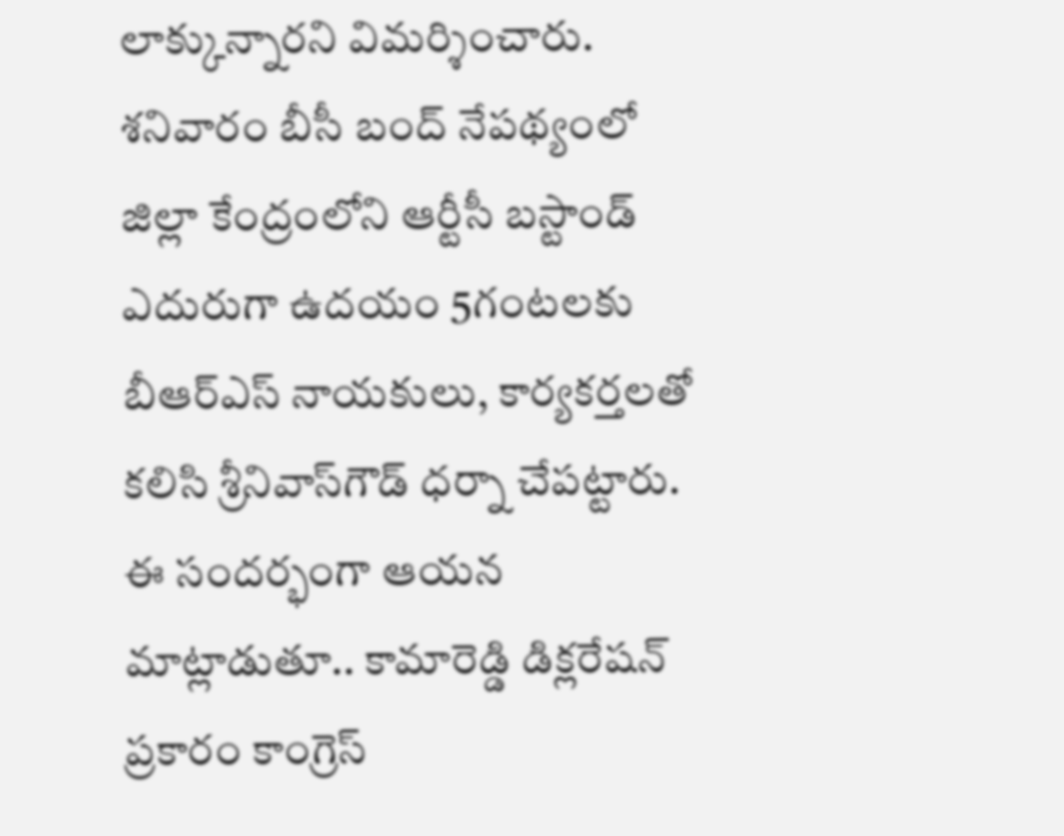లాక్కున్నారని విమర్శించారు. శనివారం బీసీ బంద్‌ నేపథ్యంలో జిల్లా కేంద్రంలోని ఆర్టీసీ బస్టాండ్‌ ఎదురుగా ఉదయం 5గంటలకు బీఆర్‌ఎస్‌ నాయకులు, కార్యకర్తలతో కలిసి శ్రీనివాస్‌గౌడ్‌ ధర్నా చేపట్టారు. ఈ సందర్భంగా ఆయన మాట్లాడుతూ.. కామారెడ్డి డిక్లరేషన్‌ ప్రకారం కాంగ్రెస్‌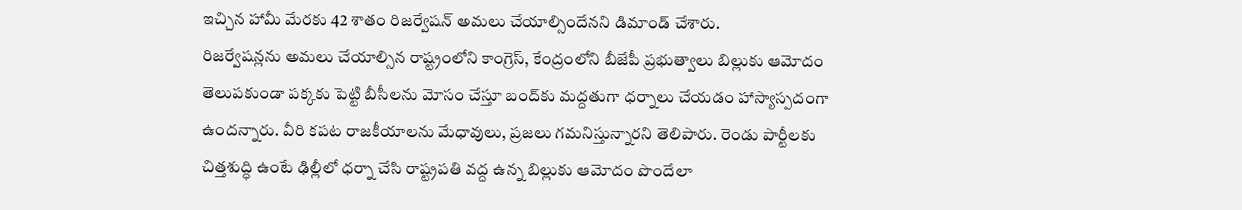ఇచ్చిన హామీ మేరకు 42 శాతం రిజర్వేషన్‌ అమలు చేయాల్సిందేనని డిమాండ్‌ చేశారు.
రిజర్వేషన్లను అమలు చేయాల్సిన రాష్ట్రంలోని కాంగ్రెస్‌, కేంద్రంలోని బీజేపీ ప్రభుత్వాలు బిల్లుకు ఆమోదం తెలుపకుండా పక్కకు పెట్టి బీసీలను మోసం చేస్తూ బంద్‌కు మద్దతుగా ధర్నాలు చేయడం హాస్యాస్పదంగా ఉందన్నారు. వీరి కపట రాజకీయాలను మేధావులు, ప్రజలు గమనిస్తున్నారని తెలిపారు. రెండు పార్టీలకు చిత్తశుద్ధి ఉంటే ఢిల్లీలో ధర్నా చేసి రాష్ట్రపతి వద్ద ఉన్న బిల్లుకు ఆమోదం పొందేలా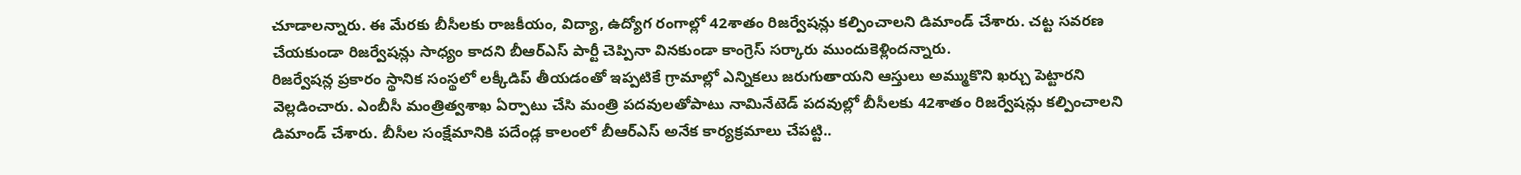చూడాలన్నారు. ఈ మేరకు బీసీలకు రాజకీయం, విద్యా, ఉద్యోగ రంగాల్లో 42శాతం రిజర్వేషన్లు కల్పించాలని డిమాండ్‌ చేశారు. చట్ట సవరణ చేయకుండా రిజర్వేషన్లు సాధ్యం కాదని బీఆర్‌ఎస్‌ పార్టీ చెప్పినా వినకుండా కాంగ్రెస్‌ సర్కారు ముందుకెళ్లిందన్నారు.
రిజర్వేషన్ల ప్రకారం స్థానిక సంస్థలో లక్కీడిప్‌ తీయడంతో ఇప్పటికే గ్రామాల్లో ఎన్నికలు జరుగుతాయని ఆస్తులు అమ్ముకొని ఖర్చు పెట్టారని వెల్లడించారు. ఎంబీసీ మంత్రిత్వశాఖ ఏర్పాటు చేసి మంత్రి పదవులతోపాటు నామినేటెడ్‌ పదవుల్లో బీసీలకు 42శాతం రిజర్వేషన్లు కల్పించాలని డిమాండ్‌ చేశారు. బీసీల సంక్షేమానికి పదేండ్ల కాలంలో బీఆర్‌ఎస్‌ అనేక కార్యక్రమాలు చేపట్టి..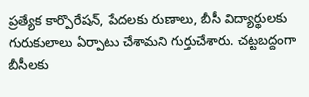ప్రత్యేక కార్పొరేషన్‌, పేదలకు రుణాలు, బీసీ విద్యార్థులకు గురుకులాలు ఏర్పాటు చేశామని గుర్తుచేశారు. చట్టబద్దంగా బీసీలకు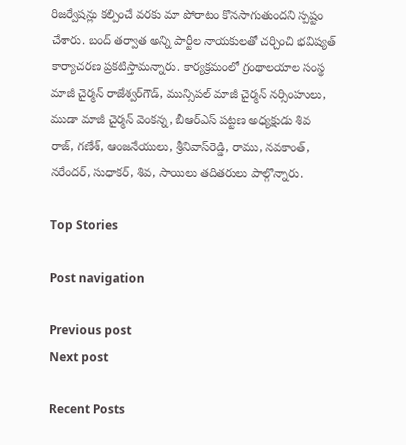రిజర్వేషన్లు కల్పించే వరకు మా పోరాటం కొనసాగుతుందని స్పష్టం చేశారు. బంద్‌ తర్వాత అన్ని పార్టీల నాయకులతో చర్చించి భవిష్యత్‌ కార్యాచరణ ప్రకటిస్తామన్నారు. కార్యక్రమంలో గ్రంథాలయాల సంస్థ మాజీ చైర్మన్‌ రాజేశ్వర్‌గౌడ్‌, మున్సిపల్‌ మాజీ చైర్మన్‌ నర్సింహులు, ముడా మాజీ చైర్మన్‌ వెంకన్న, బీఆర్‌ఎస్‌ పట్టణ అధ్యక్షుడు శివ
రాజ్‌, గణేశ్‌, ఆంజనేయులు, శ్రీనివాస్‌రెడ్డి, రాము, నవకాంత్‌, నరేందర్‌, సుధాకర్‌, శివ, సాయిలు తదితరులు పాల్గొన్నారు.

Top Stories

Post navigation

Previous post
Next post

Recent Posts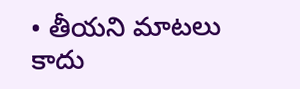• తీయ‌ని మాట‌లు కాదు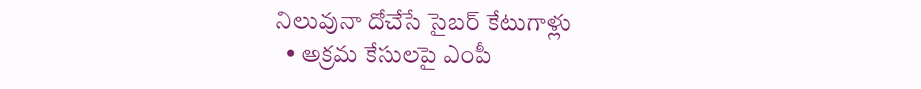నిలువునా దోచేసే సైబ‌ర్ కేటుగాళ్లు
  • అక్రమ కేసులపై ఎంపీ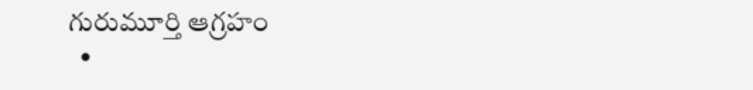గురుమూర్తి ఆగ్రహం
  •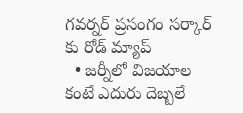గ‌వ‌ర్న‌ర్ ప్ర‌సంగం స‌ర్కార్ కు రోడ్ మ్యాప్
  • జ‌ర్నీలో విజ‌యాల కంటే ఎదురు దెబ్బ‌లే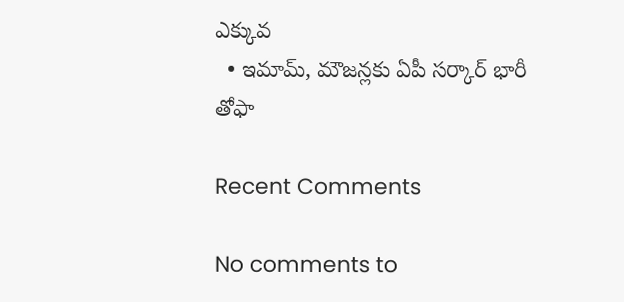ఎక్కువ‌
  • ఇమామ్, మౌజ‌న్ల‌కు ఏపీ స‌ర్కార్ భారీ తోఫా

Recent Comments

No comments to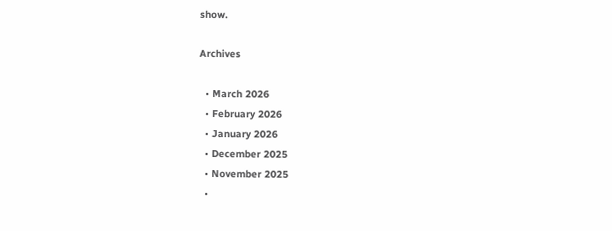show.

Archives

  • March 2026
  • February 2026
  • January 2026
  • December 2025
  • November 2025
  •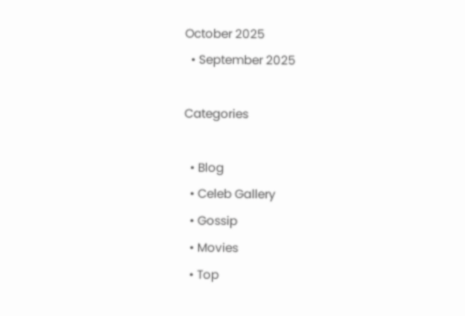October 2025
  • September 2025

Categories

  • Blog
  • Celeb Gallery
  • Gossip
  • Movies
  • Top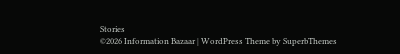Stories
©2026 Information Bazaar | WordPress Theme by SuperbThemes